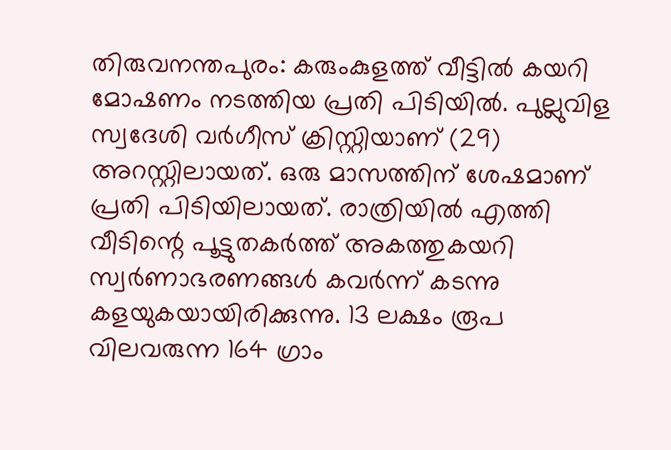തിരുവനന്തപുരം: കരുംകുളത്ത് വീട്ടിൽ കയറി മോഷണം നടത്തിയ പ്രതി പിടിയിൽ. പുല്ലുവിള സ്വദേശി വർഗീസ് ക്രിസ്റ്റിയാണ് (29) അറസ്റ്റിലായത്. ഒരു മാസത്തിന് ശേഷമാണ് പ്രതി പിടിയിലായത്. രാത്രിയിൽ എത്തി വീടിന്റെ പൂട്ടുതകർത്ത് അകത്തുകയറി സ്വർണാഭരണങ്ങൾ കവർന്ന് കടന്നു കളയുകയായിരിക്കുന്നു. 13 ലക്ഷം രൂപ വിലവരുന്ന 164 ഗ്രാം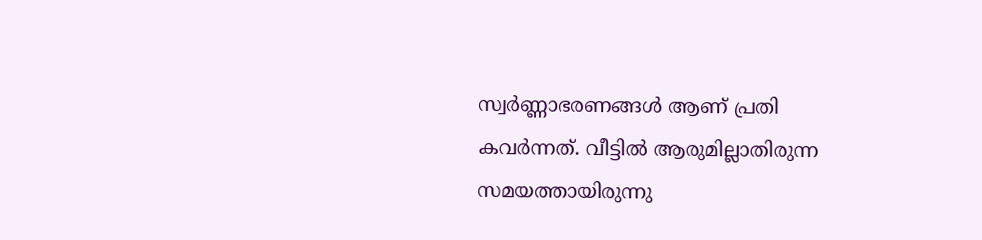സ്വർണ്ണാഭരണങ്ങൾ ആണ് പ്രതി കവർന്നത്. വീട്ടിൽ ആരുമില്ലാതിരുന്ന സമയത്തായിരുന്നു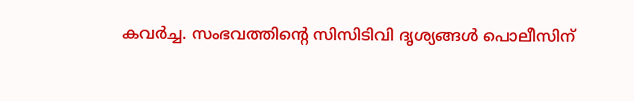കവർച്ച. സംഭവത്തിന്റെ സിസിടിവി ദൃശ്യങ്ങൾ പൊലീസിന്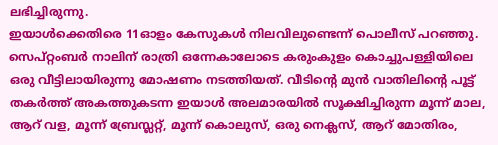ലഭിച്ചിരുന്നു.
ഇയാൾക്കെതിരെ 11ഓളം കേസുകൾ നിലവിലുണ്ടെന്ന് പൊലീസ് പറഞ്ഞു. സെപ്റ്റംബർ നാലിന് രാത്രി ഒന്നേകാലോടെ കരുംകുളം കൊച്ചുപള്ളിയിലെ ഒരു വീട്ടിലായിരുന്നു മോഷണം നടത്തിയത്. വീടിന്റെ മുൻ വാതിലിന്റെ പൂട്ട് തകർത്ത് അകത്തുകടന്ന ഇയാൾ അലമാരയിൽ സൂക്ഷിച്ചിരുന്ന മൂന്ന് മാല, ആറ് വള, മൂന്ന് ബ്രേസ്ലറ്റ്, മൂന്ന് കൊലുസ്, ഒരു നെക്ലസ്, ആറ് മോതിരം,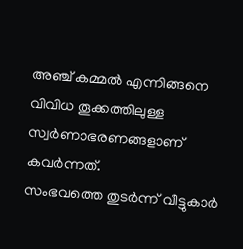അഞ്ച് കമ്മൽ എന്നിങ്ങനെ വിവിധ തൂക്കത്തിലുള്ള സ്വർണാഭരണങ്ങളാണ് കവർന്നത്.
സംഭവത്തെ തുടർന്ന് വീട്ടുകാർ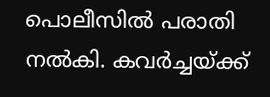പൊലീസിൽ പരാതി നൽകി. കവർച്ചയ്ക്ക്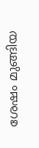ശേഷം മുങ്ങിയ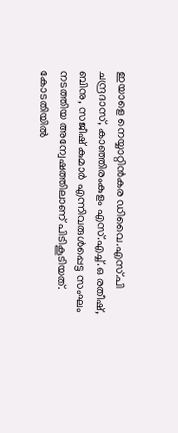ഇയാളെ നെയ്യാറ്റിൻകര ഡിവൈ.എസ്.പി ചന്ദ്രദാസ്, കാഞ്ഞിരംകുളം എസ്.എച്ച്.ഒ രതീഷ്, ബിനു, സജീഷ് കുമാർ എന്നിവരുൾപ്പെട്ട സംഘം നടത്തിയ അന്വേഷത്തിലാണ് പിടികൂടിയത്. കോടതിയിൽ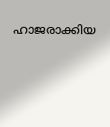ഹാജരാക്കിയ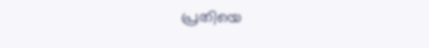പ്രതിയെ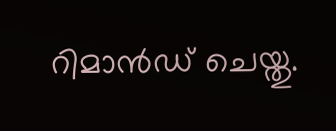റിമാൻഡ് ചെയ്തു.